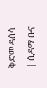ቅድመ ዳሰሳ | ሲዳማ ቡና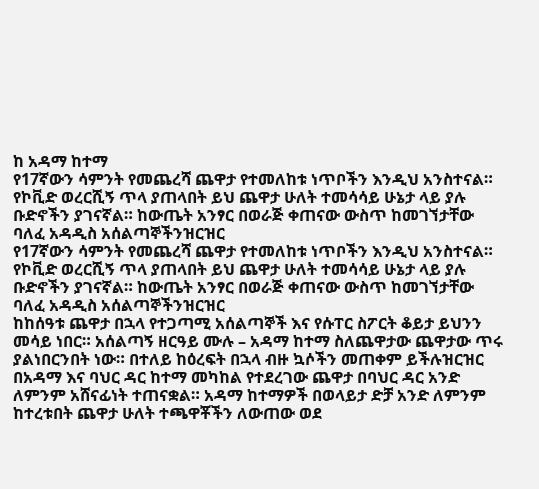ከ አዳማ ከተማ
የ17ኛውን ሳምንት የመጨረሻ ጨዋታ የተመለከቱ ነጥቦችን እንዲህ አንስተናል። የኮቪድ ወረርሺኝ ጥላ ያጠላበት ይህ ጨዋታ ሁለት ተመሳሳይ ሁኔታ ላይ ያሉ ቡድኖችን ያገናኛል። ከውጤት አንፃር በወራጅ ቀጠናው ውስጥ ከመገኘታቸው ባለፈ አዳዲስ አሰልጣኞችንዝርዝር
የ17ኛውን ሳምንት የመጨረሻ ጨዋታ የተመለከቱ ነጥቦችን እንዲህ አንስተናል። የኮቪድ ወረርሺኝ ጥላ ያጠላበት ይህ ጨዋታ ሁለት ተመሳሳይ ሁኔታ ላይ ያሉ ቡድኖችን ያገናኛል። ከውጤት አንፃር በወራጅ ቀጠናው ውስጥ ከመገኘታቸው ባለፈ አዳዲስ አሰልጣኞችንዝርዝር
ከከሰዓቱ ጨዋታ በኋላ የተጋጣሚ አሰልጣኞች እና የሱፐር ስፖርት ቆይታ ይህንን መሳይ ነበር። አሰልጣኝ ዘርዓይ ሙሉ – አዳማ ከተማ ስለጨዋታው ጨዋታው ጥሩ ያልነበርንበት ነው። በተለይ ከዕረፍት በኋላ ብዙ ኳሶችን መጠቀም ይችሉዝርዝር
በአዳማ እና ባህር ዳር ከተማ መካከል የተደረገው ጨዋታ በባህር ዳር አንድ ለምንም አሸናፊነት ተጠናቋል። አዳማ ከተማዎች በወላይታ ድቻ አንድ ለምንም ከተረቱበት ጨዋታ ሁለት ተጫዋቾችን ለውጠው ወደ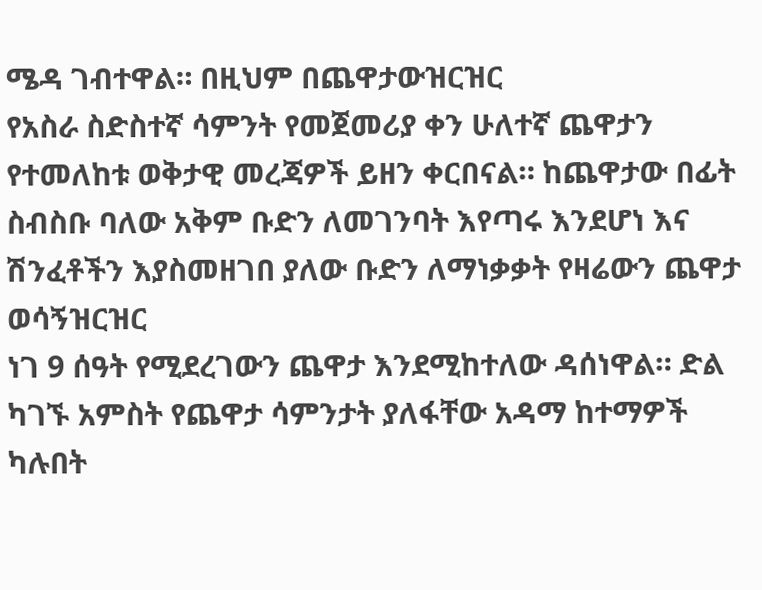ሜዳ ገብተዋል። በዚህም በጨዋታውዝርዝር
የአስራ ስድስተኛ ሳምንት የመጀመሪያ ቀን ሁለተኛ ጨዋታን የተመለከቱ ወቅታዊ መረጃዎች ይዘን ቀርበናል። ከጨዋታው በፊት ስብስቡ ባለው አቅም ቡድን ለመገንባት እየጣሩ እንደሆነ እና ሽንፈቶችን እያስመዘገበ ያለው ቡድን ለማነቃቃት የዛሬውን ጨዋታ ወሳኝዝርዝር
ነገ 9 ሰዓት የሚደረገውን ጨዋታ እንደሚከተለው ዳሰነዋል። ድል ካገኙ አምስት የጨዋታ ሳምንታት ያለፋቸው አዳማ ከተማዎች ካሉበት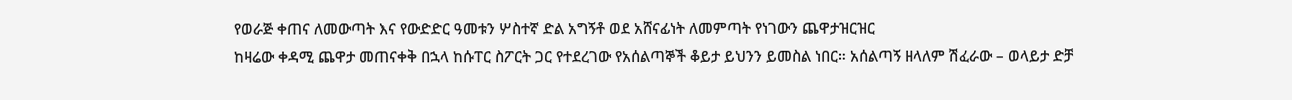የወራጅ ቀጠና ለመውጣት እና የውድድር ዓመቱን ሦስተኛ ድል አግኝቶ ወደ አሸናፊነት ለመምጣት የነገውን ጨዋታዝርዝር
ከዛሬው ቀዳሚ ጨዋታ መጠናቀቅ በኋላ ከሱፐር ስፖርት ጋር የተደረገው የአሰልጣኞች ቆይታ ይህንን ይመስል ነበር። አሰልጣኝ ዘላለም ሽፈራው – ወላይታ ድቻ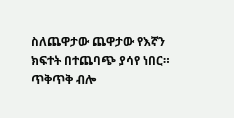ስለጨዋታው ጨዋታው የእኛን ክፍተት በተጨባጭ ያሳየ ነበር። ጥቅጥቅ ብሎ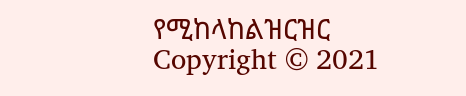የሚከላከልዝርዝር
Copyright © 2021